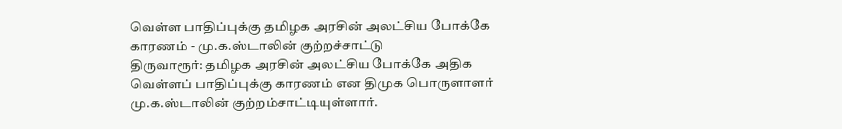வெள்ள பாதிப்புக்கு தமிழக அரசின் அலட்சிய போக்கே காரணம் - மு.க.ஸ்டாலின் குற்றச்சாட்டு
திருவாரூர்: தமிழக அரசின் அலட்சிய போக்கே அதிக வெள்ளப் பாதிப்புக்கு காரணம் என திமுக பொருளாளர் மு.க.ஸ்டாலின் குற்றம்சாட்டியுள்ளார்.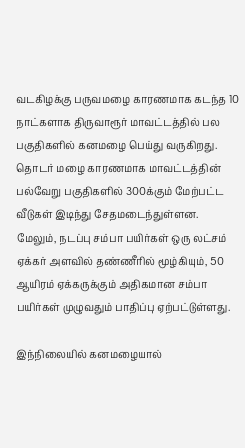வடகிழக்கு பருவமழை காரணமாக கடந்த 10 நாட்களாக திருவாரூர் மாவட்டத்தில் பல பகுதிகளில் கனமழை பெய்து வருகிறது. தொடர் மழை காரணமாக மாவட்டத்தின் பல்வேறு பகுதிகளில் 300க்கும் மேற்பட்ட வீடுகள் இடிந்து சேதமடைந்துள்ளன. மேலும், நடப்பு சம்பா பயிர்கள் ஒரு லட்சம் ஏக்கர் அளவில் தண்ணீரில் மூழ்கியும், 50 ஆயிரம் ஏக்கருக்கும் அதிகமான சம்பா பயிர்கள் முழுவதும் பாதிப்பு ஏற்பட்டுள்ளது.

இந்நிலையில் கனமழையால்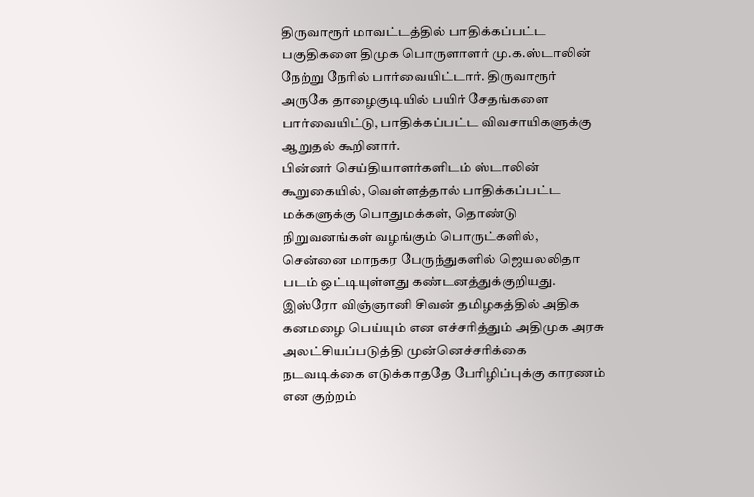திருவாரூர் மாவட்டத்தில் பாதிக்கப்பட்ட பகுதிகளை திமுக பொருளாளர் மு.க.ஸ்டாலின் நேற்று நேரில் பார்வையிட்டார். திருவாரூர் அருகே தாழைகுடியில் பயிர் சேதங்களை பார்வையிட்டு, பாதிக்கப்பட்ட விவசாயிகளுக்கு ஆறுதல் கூறினார்.
பின்னர் செய்தியாளர்களிடம் ஸ்டாலின் கூறுகையில், வெள்ளத்தால் பாதிக்கப்பட்ட மக்களுக்கு பொதுமக்கள், தொண்டு நிறுவனங்கள் வழங்கும் பொருட்களில், சென்னை மாநகர பேருந்துகளில் ஜெயலலிதா படம் ஒட்டியுள்ளது கண்டனத்துக்குறியது. இஸ்ரோ விஞ்ஞானி சிவன் தமிழகத்தில் அதிக கனமழை பெய்யும் என எச்சரித்தும் அதிமுக அரசு அலட்சியப்படுத்தி முன்னெச்சரிக்கை நடவடிக்கை எடுக்காததே பேரிழிப்புக்கு காரணம் என குற்றம்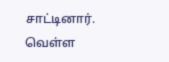சாட்டினார்.
வெள்ள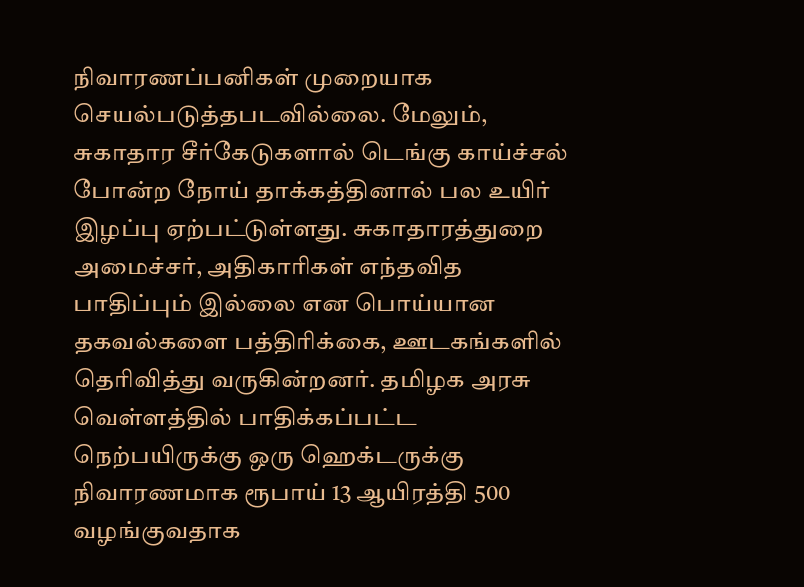நிவாரணப்பனிகள் முறையாக செயல்படுத்தபடவில்லை. மேலும், சுகாதார சீர்கேடுகளால் டெங்கு காய்ச்சல் போன்ற நோய் தாக்கத்தினால் பல உயிர் இழப்பு ஏற்பட்டுள்ளது. சுகாதாரத்துறை அமைச்சர், அதிகாரிகள் எந்தவித பாதிப்பும் இல்லை என பொய்யான தகவல்களை பத்திரிக்கை, ஊடகங்களில் தெரிவித்து வருகின்றனர். தமிழக அரசு வெள்ளத்தில் பாதிக்கப்பட்ட நெற்பயிருக்கு ஒரு ஹெக்டருக்கு நிவாரணமாக ரூபாய் 13 ஆயிரத்தி 500 வழங்குவதாக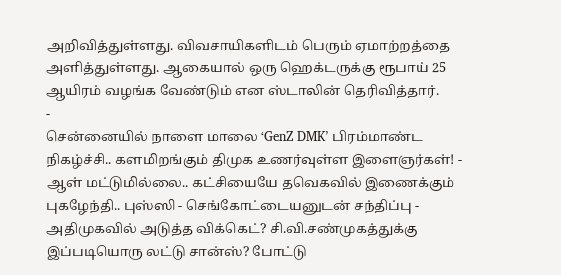அறிவித்துள்ளது. விவசாயிகளிடம் பெரும் ஏமாற்றத்தை அளித்துள்ளது. ஆகையால் ஒரு ஹெக்டருக்கு ரூபாய் 25 ஆயிரம் வழங்க வேண்டும் என ஸ்டாலின் தெரிவித்தார்.
-
சென்னையில் நாளை மாலை ‘GenZ DMK’ பிரம்மாண்ட நிகழ்ச்சி.. களமிறங்கும் திமுக உணர்வுள்ள இளைஞர்கள்! -
ஆள் மட்டுமில்லை.. கட்சியையே தவெகவில் இணைக்கும் புகழேந்தி.. புஸ்ஸி - செங்கோட்டையனுடன் சந்திப்பு -
அதிமுகவில் அடுத்த விக்கெட்? சி.வி.சண்முகத்துக்கு இப்படியொரு லட்டு சான்ஸ்? போட்டு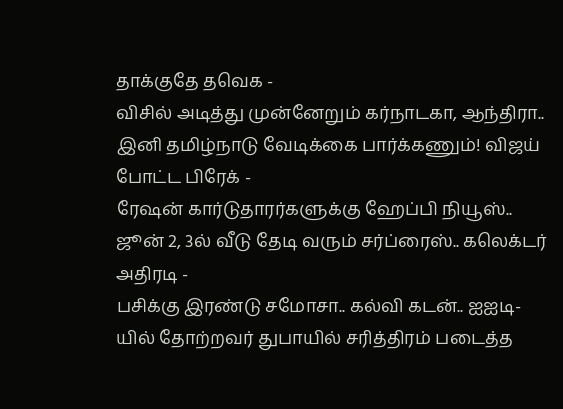தாக்குதே தவெக -
விசில் அடித்து முன்னேறும் கர்நாடகா, ஆந்திரா.. இனி தமிழ்நாடு வேடிக்கை பார்க்கணும்! விஜய் போட்ட பிரேக் -
ரேஷன் கார்டுதாரர்களுக்கு ஹேப்பி நியூஸ்.. ஜூன் 2, 3ல் வீடு தேடி வரும் சர்ப்ரைஸ்.. கலெக்டர் அதிரடி -
பசிக்கு இரண்டு சமோசா.. கல்வி கடன்.. ஐஐடி-யில் தோற்றவர் துபாயில் சரித்திரம் படைத்த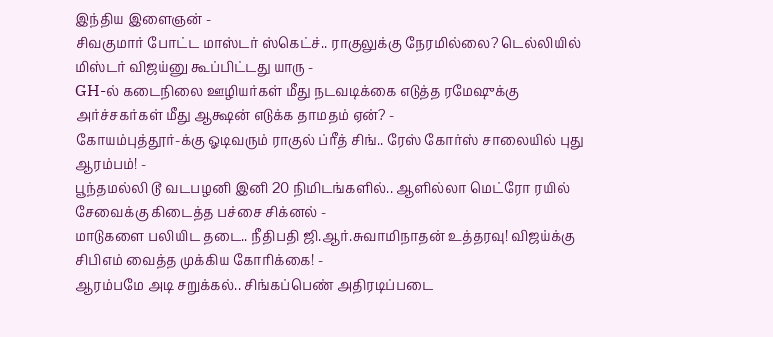இந்திய இளைஞன் -
சிவகுமார் போட்ட மாஸ்டர் ஸ்கெட்ச்.. ராகுலுக்கு நேரமில்லை? டெல்லியில் மிஸ்டர் விஜய்னு கூப்பிட்டது யாரு -
GH-ல் கடைநிலை ஊழியர்கள் மீது நடவடிக்கை எடுத்த ரமேஷுக்கு அர்ச்சகர்கள் மீது ஆக்ஷன் எடுக்க தாமதம் ஏன்? -
கோயம்புத்தூர்-க்கு ஓடிவரும் ராகுல் ப்ரீத் சிங்.. ரேஸ் கோர்ஸ் சாலையில் புது ஆரம்பம்! -
பூந்தமல்லி டூ வடபழனி இனி 20 நிமிடங்களில்.. ஆளில்லா மெட்ரோ ரயில் சேவைக்கு கிடைத்த பச்சை சிக்னல் -
மாடுகளை பலியிட தடை.. நீதிபதி ஜி.ஆர்.சுவாமிநாதன் உத்தரவு! விஜய்க்கு சிபிஎம் வைத்த முக்கிய கோரிக்கை! -
ஆரம்பமே அடி சறுக்கல்.. சிங்கப்பெண் அதிரடிப்படை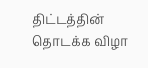திட்டத்தின் தொடக்க விழா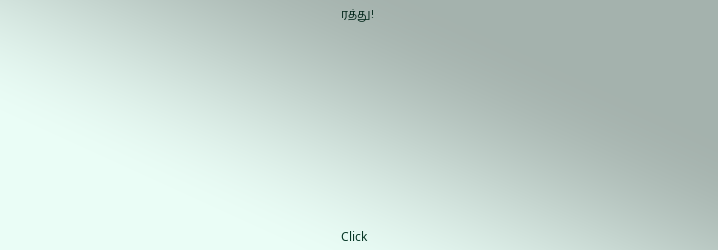ரத்து!












Click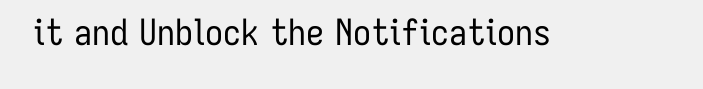it and Unblock the Notifications